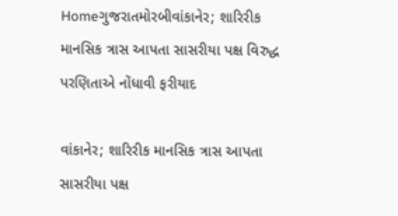Homeગુજરાતમોરબીવાંકાનેર; શારિરીક માનસિક ત્રાસ આપતા સાસરીયા પક્ષ વિરુદ્ધ પરણિતાએ નોંધાવી ફરીયાદ

વાંકાનેર; શારિરીક માનસિક ત્રાસ આપતા સાસરીયા પક્ષ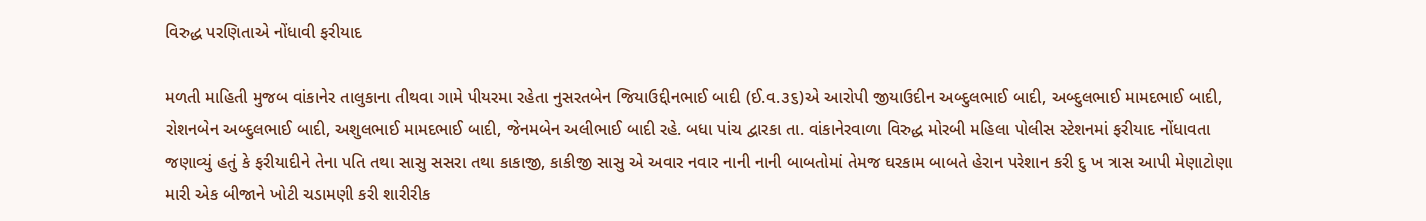વિરુદ્ધ પરણિતાએ નોંધાવી ફરીયાદ

મળતી માહિતી મુજબ વાંકાનેર તાલુકાના તીથવા ગામે પીયરમા રહેતા નુસરતબેન જિયાઉદ્દીનભાઈ બાદી (ઈ.વ.૩૬)એ આરોપી જીયાઉદીન અબ્દુલભાઈ બાદી, અબ્દુલભાઈ મામદભાઈ બાદી, રોશનબેન અબ્દુલભાઈ બાદી, અશુલભાઈ મામદભાઈ બાદી, જેનમબેન અલીભાઈ બાદી રહે. બધા પાંચ દ્વારકા તા. વાંકાનેરવાળા વિરુદ્ધ મોરબી મહિલા પોલીસ સ્ટેશનમાં ફરીયાદ નોંધાવતા જણાવ્યું હતું કે ફરીયાદીને તેના પતિ તથા સાસુ સસરા તથા કાકાજી, કાકીજી સાસુ એ અવાર નવાર નાની નાની બાબતોમાં તેમજ ઘરકામ બાબતે હેરાન પરેશાન કરી દુ ખ ત્રાસ આપી મેણાટોણા મારી એક બીજાને ખોટી ચડામણી કરી શારીરીક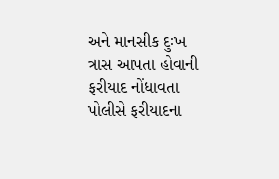અને માનસીક દુઃખ ત્રાસ આપતા હોવાની ફરીયાદ નોંધાવતા પોલીસે ફરીયાદના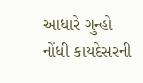આધારે ગુન્હો નોંધી કાયદેસરની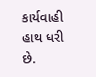કાર્યવાહી હાથ ધરી છે.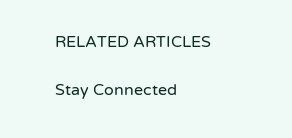RELATED ARTICLES

Stay Connected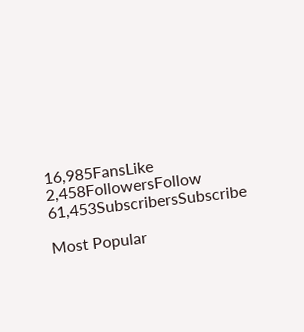16,985FansLike
2,458FollowersFollow
61,453SubscribersSubscribe

Most Popular